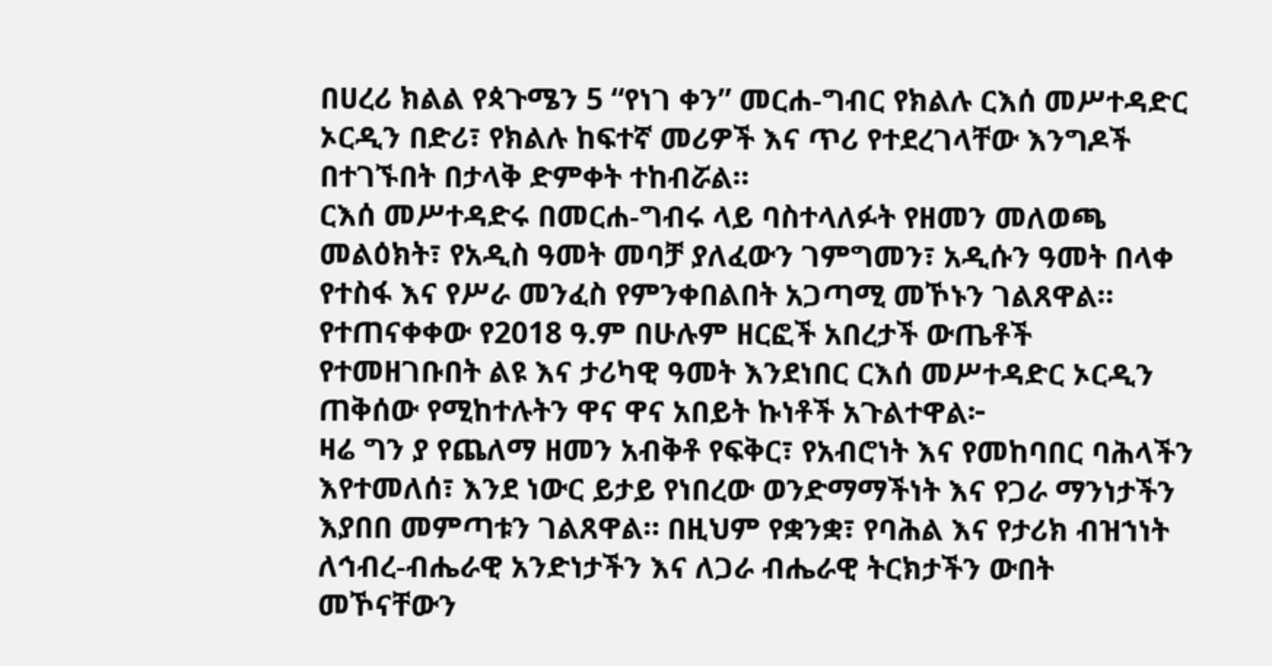በሀረሪ ክልል የጳጉሜን 5 “የነገ ቀን” መርሐ-ግብር የክልሉ ርእሰ መሥተዳድር ኦርዲን በድሪ፣ የክልሉ ከፍተኛ መሪዎች እና ጥሪ የተደረገላቸው እንግዶች በተገኙበት በታላቅ ድምቀት ተከብሯል።
ርእሰ መሥተዳድሩ በመርሐ-ግብሩ ላይ ባስተላለፉት የዘመን መለወጫ መልዕክት፣ የአዲስ ዓመት መባቻ ያለፈውን ገምግመን፣ አዲሱን ዓመት በላቀ የተስፋ እና የሥራ መንፈስ የምንቀበልበት አጋጣሚ መኾኑን ገልጸዋል።
የተጠናቀቀው የ2018 ዓ.ም በሁሉም ዘርፎች አበረታች ውጤቶች የተመዘገቡበት ልዩ እና ታሪካዊ ዓመት እንደነበር ርእሰ መሥተዳድር ኦርዲን ጠቅሰው የሚከተሉትን ዋና ዋና አበይት ኩነቶች አጉልተዋል፦
ዛሬ ግን ያ የጨለማ ዘመን አብቅቶ የፍቅር፣ የአብሮነት እና የመከባበር ባሕላችን እየተመለሰ፣ እንደ ነውር ይታይ የነበረው ወንድማማችነት እና የጋራ ማንነታችን እያበበ መምጣቱን ገልጸዋል። በዚህም የቋንቋ፣ የባሕል እና የታሪክ ብዝኀነት ለኅብረ-ብሔራዊ አንድነታችን እና ለጋራ ብሔራዊ ትርክታችን ውበት መኾናቸውን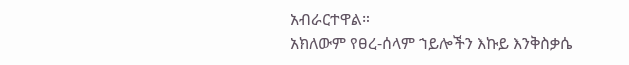አብራርተዋል።
አክለውም የፀረ-ሰላም ኀይሎችን እኩይ እንቅስቃሴ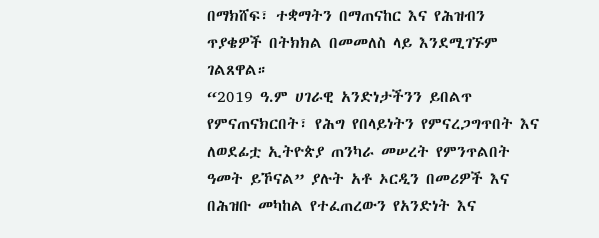በማክሸፍ፣ ተቋማትን በማጠናከር እና የሕዝብን ጥያቄዎች በትክክል በመመለስ ላይ እንደሚገኙም ገልጸዋል።
“2019 ዓ.ም ሀገራዊ አንድነታችንን ይበልጥ የምናጠናክርበት፣ የሕግ የበላይነትን የምናረጋግጥበት እና ለወደፊቷ ኢትዮጵያ ጠንካራ መሠረት የምንጥልበት ዓመት ይኾናል” ያሉት አቶ ኦርዲን በመሪዎች እና በሕዝቡ መካከል የተፈጠረውን የአንድነት እና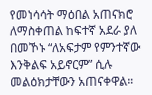የመነሳሳት ማዕበል አጠናክሮ ለማስቀጠል ከፍተኛ አደራ ያለ በመኾኑ “ለአፍታም የምንተኛው እንቅልፍ አይኖርም” ሲሉ መልዕክታቸውን አጠናቀዋል።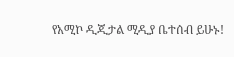የአሚኮ ዲጂታል ሚዲያ ቤተሰብ ይሁኑ!